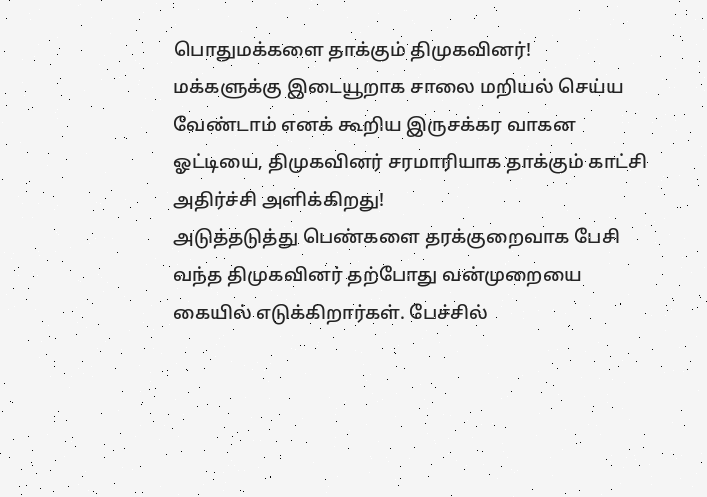பொதுமக்களை தாக்கும் திமுகவினர்!
மக்களுக்கு இடையூறாக சாலை மறியல் செய்ய வேண்டாம் எனக் கூறிய இருசக்கர வாகன ஓட்டியை, திமுகவினர் சரமாரியாக தாக்கும் காட்சி அதிர்ச்சி அளிக்கிறது!
அடுத்தடுத்து பெண்களை தரக்குறைவாக பேசி வந்த திமுகவினர் தற்போது வன்முறையை கையில் எடுக்கிறார்கள். பேச்சில்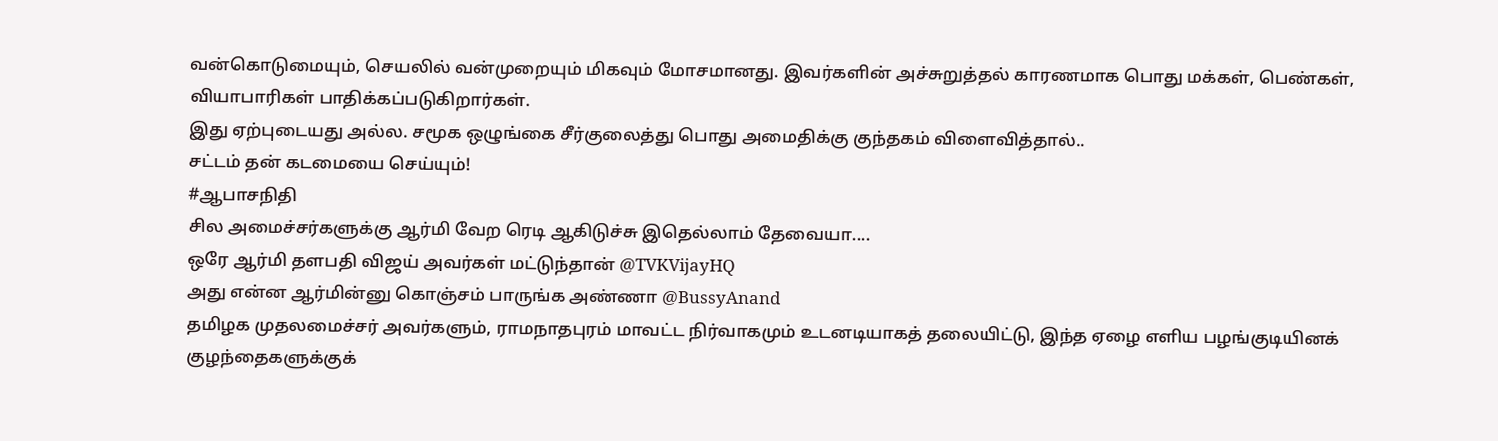வன்கொடுமையும், செயலில் வன்முறையும் மிகவும் மோசமானது. இவர்களின் அச்சுறுத்தல் காரணமாக பொது மக்கள், பெண்கள், வியாபாரிகள் பாதிக்கப்படுகிறார்கள்.
இது ஏற்புடையது அல்ல. சமூக ஒழுங்கை சீர்குலைத்து பொது அமைதிக்கு குந்தகம் விளைவித்தால்..
சட்டம் தன் கடமையை செய்யும்!
#ஆபாசநிதி
சில அமைச்சர்களுக்கு ஆர்மி வேற ரெடி ஆகிடுச்சு இதெல்லாம் தேவையா....
ஒரே ஆர்மி தளபதி விஜய் அவர்கள் மட்டுந்தான் @TVKVijayHQ
அது என்ன ஆர்மின்னு கொஞ்சம் பாருங்க அண்ணா @BussyAnand
தமிழக முதலமைச்சர் அவர்களும், ராமநாதபுரம் மாவட்ட நிர்வாகமும் உடனடியாகத் தலையிட்டு, இந்த ஏழை எளிய பழங்குடியினக் குழந்தைகளுக்குக்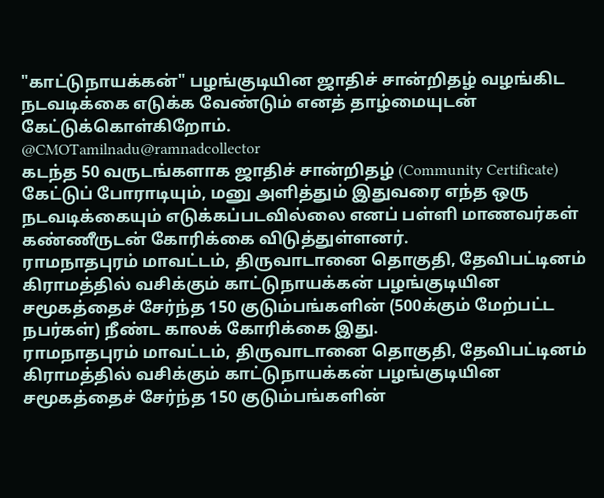"காட்டுநாயக்கன்" பழங்குடியின ஜாதிச் சான்றிதழ் வழங்கிட நடவடிக்கை எடுக்க வேண்டும் எனத் தாழ்மையுடன் கேட்டுக்கொள்கிறோம்.
@CMOTamilnadu@ramnadcollector
கடந்த 50 வருடங்களாக ஜாதிச் சான்றிதழ் (Community Certificate) கேட்டுப் போராடியும், மனு அளித்தும் இதுவரை எந்த ஒரு நடவடிக்கையும் எடுக்கப்படவில்லை எனப் பள்ளி மாணவர்கள் கண்ணீருடன் கோரிக்கை விடுத்துள்ளனர்.
ராமநாதபுரம் மாவட்டம், திருவாடானை தொகுதி, தேவிபட்டினம் கிராமத்தில் வசிக்கும் காட்டுநாயக்கன் பழங்குடியின சமூகத்தைச் சேர்ந்த 150 குடும்பங்களின் (500க்கும் மேற்பட்ட நபர்கள்) நீண்ட காலக் கோரிக்கை இது.
ராமநாதபுரம் மாவட்டம், திருவாடானை தொகுதி, தேவிபட்டினம் கிராமத்தில் வசிக்கும் காட்டுநாயக்கன் பழங்குடியின சமூகத்தைச் சேர்ந்த 150 குடும்பங்களின்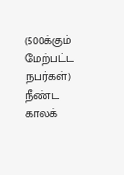(500க்கும் மேற்பட்ட நபர்கள்) நீண்ட காலக்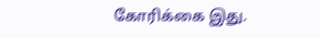கோரிக்கை இது.